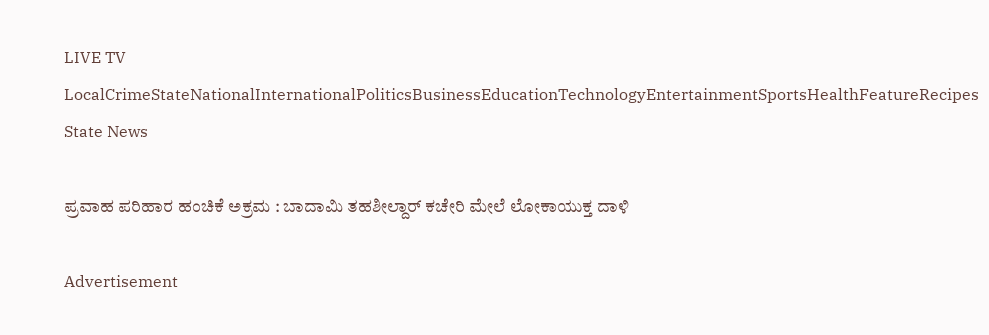LIVE TV LocalCrimeStateNationalInternationalPoliticsBusinessEducationTechnologyEntertainmentSportsHealthFeatureRecipes
State News

ಪ್ರವಾಹ ಪರಿಹಾರ ಹಂಚಿಕೆ ಅಕ್ರಮ : ಬಾದಾಮಿ ತಹಶೀಲ್ದಾರ್ ಕಚೇರಿ ಮೇಲೆ ಲೋಕಾಯುಕ್ತ ದಾಳಿ

Advertisement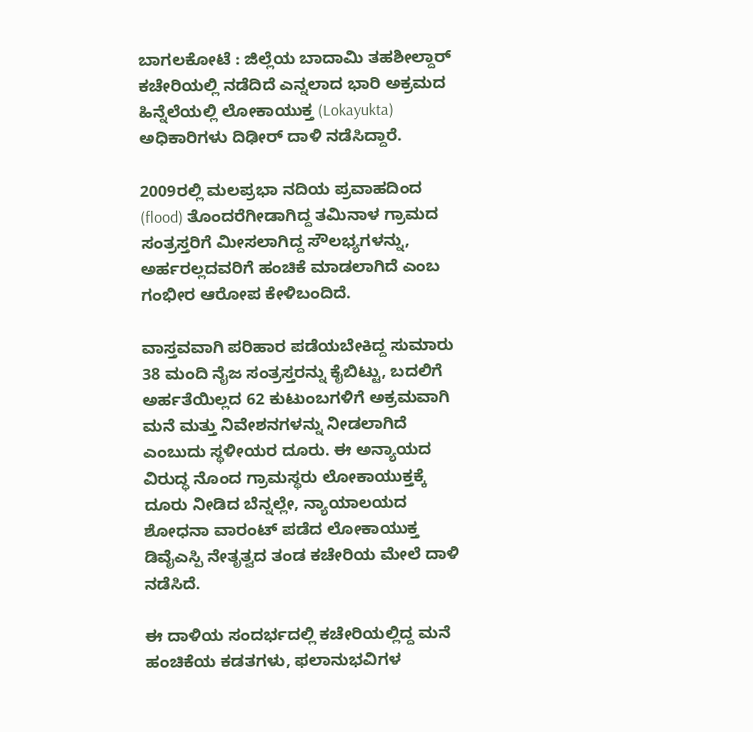ಬಾಗಲಕೋಟೆ : ಜಿಲ್ಲೆಯ ಬಾದಾಮಿ ತಹಶೀಲ್ದಾರ್ ಕಚೇರಿಯಲ್ಲಿ ನಡೆದಿದೆ ಎನ್ನಲಾದ ಭಾರಿ ಅಕ್ರಮದ ಹಿನ್ನೆಲೆಯಲ್ಲಿ ಲೋಕಾಯುಕ್ತ (Lokayukta) ಅಧಿಕಾರಿಗಳು ದಿಢೀರ್ ದಾಳಿ ನಡೆಸಿದ್ದಾರೆ.

2009ರಲ್ಲಿ ಮಲಪ್ರಭಾ ನದಿಯ ಪ್ರವಾಹದಿಂದ (flood) ತೊಂದರೆಗೀಡಾಗಿದ್ದ ತಮಿನಾಳ ಗ್ರಾಮದ ಸಂತ್ರಸ್ತರಿಗೆ ಮೀಸಲಾಗಿದ್ದ ಸೌಲಭ್ಯಗಳನ್ನು, ಅರ್ಹರಲ್ಲದವರಿಗೆ ಹಂಚಿಕೆ ಮಾಡಲಾಗಿದೆ ಎಂಬ ಗಂಭೀರ ಆರೋಪ ಕೇಳಿಬಂದಿದೆ.

ವಾಸ್ತವವಾಗಿ ಪರಿಹಾರ ಪಡೆಯಬೇಕಿದ್ದ ಸುಮಾರು 38 ಮಂದಿ ನೈಜ ಸಂತ್ರಸ್ತರನ್ನು ಕೈಬಿಟ್ಟು, ಬದಲಿಗೆ ಅರ್ಹತೆಯಿಲ್ಲದ 62 ಕುಟುಂಬಗಳಿಗೆ ಅಕ್ರಮವಾಗಿ ಮನೆ ಮತ್ತು ನಿವೇಶನಗಳನ್ನು ನೀಡಲಾಗಿದೆ ಎಂಬುದು ಸ್ಥಳೀಯರ ದೂರು. ಈ ಅನ್ಯಾಯದ ವಿರುದ್ಧ ನೊಂದ ಗ್ರಾಮಸ್ಥರು ಲೋಕಾಯುಕ್ತಕ್ಕೆ ದೂರು ನೀಡಿದ ಬೆನ್ನಲ್ಲೇ, ನ್ಯಾಯಾಲಯದ ಶೋಧನಾ ವಾರಂಟ್ ಪಡೆದ ಲೋಕಾಯುಕ್ತ ಡಿವೈಎಸ್ಪಿ ನೇತೃತ್ವದ ತಂಡ ಕಚೇರಿಯ ಮೇಲೆ ದಾಳಿ ನಡೆಸಿದೆ.

ಈ ದಾಳಿಯ ಸಂದರ್ಭದಲ್ಲಿ ಕಚೇರಿಯಲ್ಲಿದ್ದ ಮನೆ ಹಂಚಿಕೆಯ ಕಡತಗಳು, ಫಲಾನುಭವಿಗಳ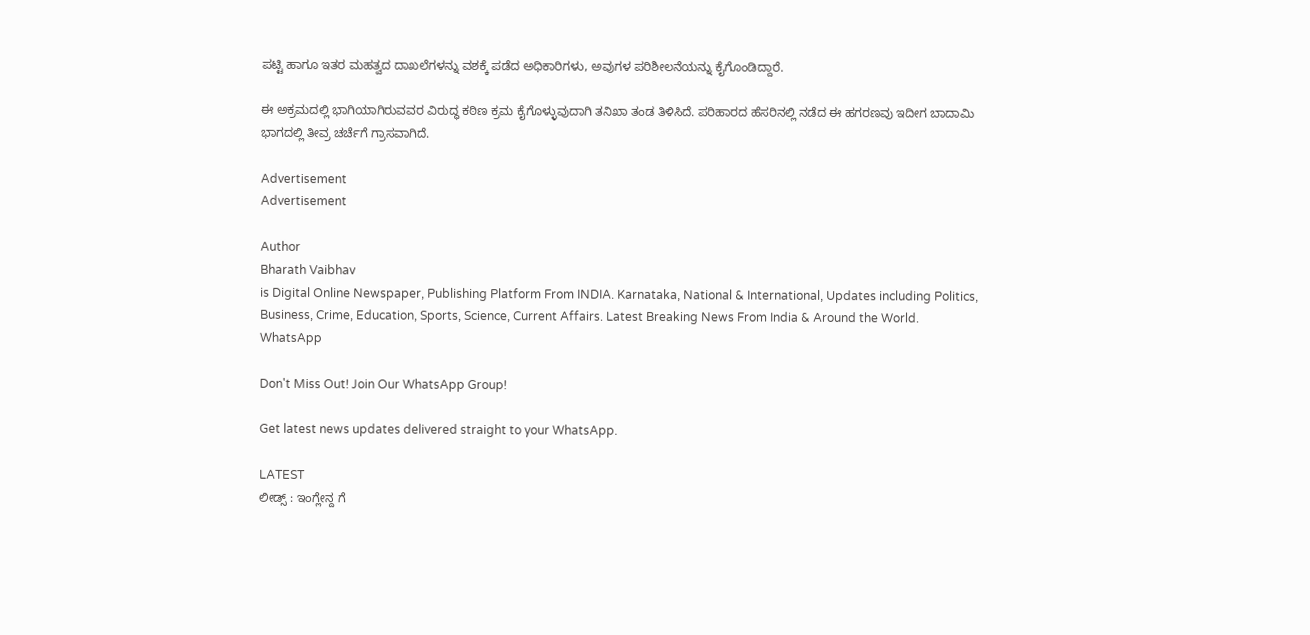ಪಟ್ಟಿ ಹಾಗೂ ಇತರ ಮಹತ್ವದ ದಾಖಲೆಗಳನ್ನು ವಶಕ್ಕೆ ಪಡೆದ ಅಧಿಕಾರಿಗಳು, ಅವುಗಳ ಪರಿಶೀಲನೆಯನ್ನು ಕೈಗೊಂಡಿದ್ದಾರೆ.

ಈ ಅಕ್ರಮದಲ್ಲಿ ಭಾಗಿಯಾಗಿರುವವರ ವಿರುದ್ಧ ಕಠಿಣ ಕ್ರಮ ಕೈಗೊಳ್ಳುವುದಾಗಿ ತನಿಖಾ ತಂಡ ತಿಳಿಸಿದೆ. ಪರಿಹಾರದ ಹೆಸರಿನಲ್ಲಿ ನಡೆದ ಈ ಹಗರಣವು ಇದೀಗ ಬಾದಾಮಿ ಭಾಗದಲ್ಲಿ ತೀವ್ರ ಚರ್ಚೆಗೆ ಗ್ರಾಸವಾಗಿದೆ.

Advertisement
Advertisement

Author
Bharath Vaibhav
is Digital Online Newspaper, Publishing Platform From INDIA. Karnataka, National & International, Updates including Politics, Business, Crime, Education, Sports, Science, Current Affairs. Latest Breaking News From India & Around the World.
WhatsApp

Don't Miss Out! Join Our WhatsApp Group!

Get latest news updates delivered straight to your WhatsApp.

LATEST
ಲೀಡ್ಸ್ : ಇಂಗ್ಲೇನ್ದ ಗೆ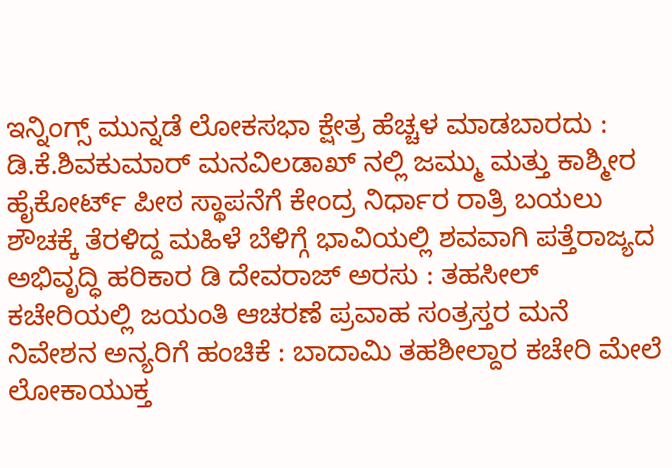ಇನ್ನಿಂಗ್ಸ್ ಮುನ್ನಡೆ ಲೋಕಸಭಾ ಕ್ಷೇತ್ರ ಹೆಚ್ಚಳ ಮಾಡಬಾರದು : ಡಿ.ಕೆ.ಶಿವಕುಮಾರ್ ಮನವಿಲಡಾಖ್ ನಲ್ಲಿ ಜಮ್ಮು ಮತ್ತು ಕಾಶ್ಮೀರ ಹೈಕೋರ್ಟ್ ಪೀಠ ಸ್ಥಾಪನೆಗೆ ಕೇಂದ್ರ ನಿರ್ಧಾರ ರಾತ್ರಿ ಬಯಲು ಶೌಚಕ್ಕೆ ತೆರಳಿದ್ದ ಮಹಿಳೆ ಬೆಳಿಗ್ಗೆ ಭಾವಿಯಲ್ಲಿ ಶವವಾಗಿ ಪತ್ತೆರಾಜ್ಯದ ಅಭಿವೃದ್ಧಿ ಹರಿಕಾರ ಡಿ ದೇವರಾಜ್ ಅರಸು : ತಹಸೀಲ್ ಕಚೇರಿಯಲ್ಲಿ ಜಯಂತಿ ಆಚರಣೆ ಪ್ರವಾಹ ಸಂತ್ರಸ್ತರ ಮನೆ ನಿವೇಶನ ಅನ್ಯರಿಗೆ ಹಂಚಿಕೆ : ಬಾದಾಮಿ ತಹಶೀಲ್ದಾರ ಕಚೇರಿ ಮೇಲೆ ಲೋಕಾಯುಕ್ತ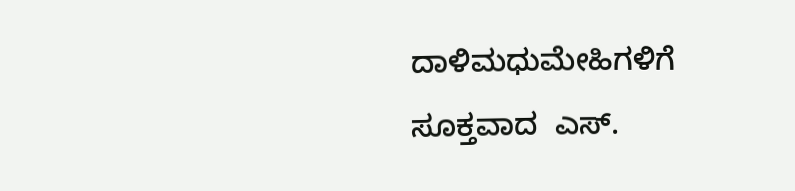ದಾಳಿಮಧುಮೇಹಿಗಳಿಗೆ ಸೂಕ್ತವಾದ  ಎಸ್.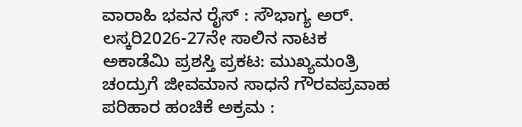ವಾರಾಹಿ ಭವನ ರೈಸ್ : ಸೌಭಾಗ್ಯ ಅರ್. ಲಸ್ಕರಿ2026-27ನೇ ಸಾಲಿನ ನಾಟಕ ಅಕಾಡೆಮಿ ಪ್ರಶಸ್ತಿ ಪ್ರಕಟ: ಮುಖ್ಯಮಂತ್ರಿ ಚಂದ್ರುಗೆ ಜೀವಮಾನ ಸಾಧನೆ ಗೌರವಪ್ರವಾಹ ಪರಿಹಾರ ಹಂಚಿಕೆ ಅಕ್ರಮ :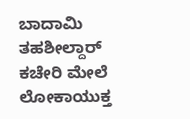ಬಾದಾಮಿ ತಹಶೀಲ್ದಾರ್ ಕಚೇರಿ ಮೇಲೆ ಲೋಕಾಯುಕ್ತ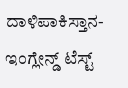ದಾಳಿಪಾಕಿಸ್ತಾನ- ಇಂಗ್ಲೇನ್ಡ್ ಟೆಸ್ಟ್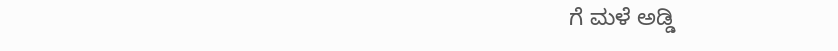ಗೆ ಮಳೆ ಅಡ್ಡಿ